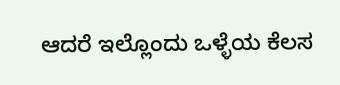ಆದರೆ ಇಲ್ಲೊಂದು ಒಳ್ಳೆಯ ಕೆಲಸ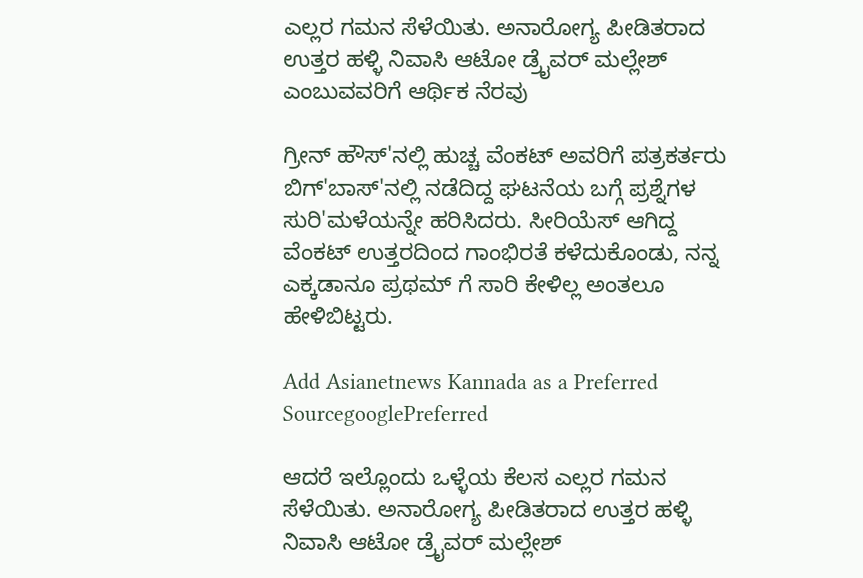ಎಲ್ಲರ ಗಮನ ಸೆಳೆಯಿತು. ಅನಾರೋಗ್ಯ ಪೀಡಿತರಾದ ಉತ್ತರ ಹಳ್ಳಿ ನಿವಾಸಿ ಆಟೋ ಡ್ರೈವರ್ ಮಲ್ಲೇಶ್ ಎಂಬುವವರಿಗೆ ಆರ್ಥಿಕ ನೆರವು

ಗ್ರೀನ್ ಹೌಸ್'ನಲ್ಲಿ ಹುಚ್ಚ ವೆಂಕಟ್ ಅವರಿಗೆ ಪತ್ರಕರ್ತರು ಬಿಗ್'ಬಾಸ್'ನಲ್ಲಿ ನಡೆದಿದ್ದ ಘಟನೆಯ ಬಗ್ಗೆ ಪ್ರಶ್ನೆಗಳ ಸುರಿ'ಮಳೆಯನ್ನೇ ಹರಿಸಿದರು. ಸೀರಿಯೆಸ್ ಆಗಿದ್ದ ವೆಂಕಟ್ ಉತ್ತರದಿಂದ ಗಾಂಭಿರತೆ ಕಳೆದುಕೊಂಡು, ನನ್ನ ಎಕ್ಕಡಾನೂ ಪ್ರಥಮ್ ಗೆ ಸಾರಿ ಕೇಳಿಲ್ಲ ಅಂತಲೂ ಹೇಳಿಬಿಟ್ಟರು.

Add Asianetnews Kannada as a Preferred SourcegooglePreferred

ಆದರೆ ಇಲ್ಲೊಂದು ಒಳ್ಳೆಯ ಕೆಲಸ ಎಲ್ಲರ ಗಮನ ಸೆಳೆಯಿತು. ಅನಾರೋಗ್ಯ ಪೀಡಿತರಾದ ಉತ್ತರ ಹಳ್ಳಿ ನಿವಾಸಿ ಆಟೋ ಡ್ರೈವರ್ ಮಲ್ಲೇಶ್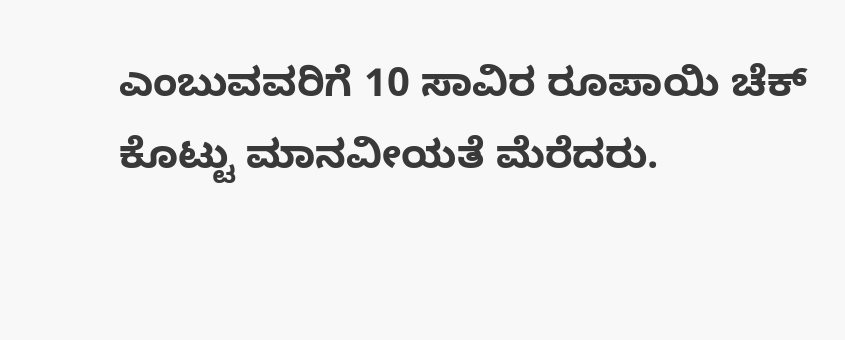ಎಂಬುವವರಿಗೆ 10 ಸಾವಿರ ರೂಪಾಯಿ ಚೆಕ್ ಕೊಟ್ಟು ಮಾನವೀಯತೆ ಮೆರೆದರು.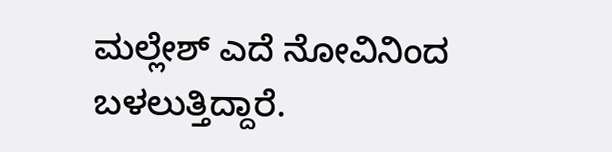ಮಲ್ಲೇಶ್ ಎದೆ ನೋವಿನಿಂದ ಬಳಲುತ್ತಿದ್ದಾರೆ.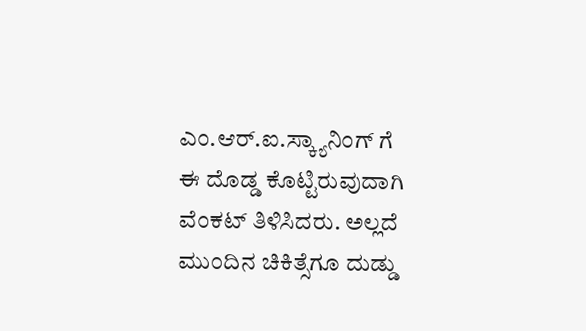ಎಂ.ಆರ್.ಐ.ಸ್ಕ್ಯಾನಿಂಗ್ ಗೆ ಈ ದೊಡ್ಡ ಕೊಟ್ಟಿರುವುದಾಗಿ ವೆಂಕಟ್ ತಿಳಿಸಿದರು. ಅಲ್ಲದೆ ಮುಂದಿನ ಚಿಕಿತ್ಸೆಗೂ ದುಡ್ಡು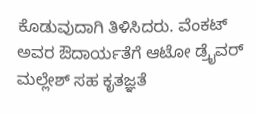ಕೊಡುವುದಾಗಿ ತಿಳಿಸಿದರು. ವೆಂಕಟ್ ಅವರ ಔದಾರ್ಯತೆಗೆ ಆಟೋ ಡ್ರೈವರ್ ಮಲ್ಲೇಶ್ ಸಹ ಕೃತಜ್ಞತೆ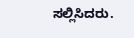ಸಲ್ಲಿಸಿದರು.